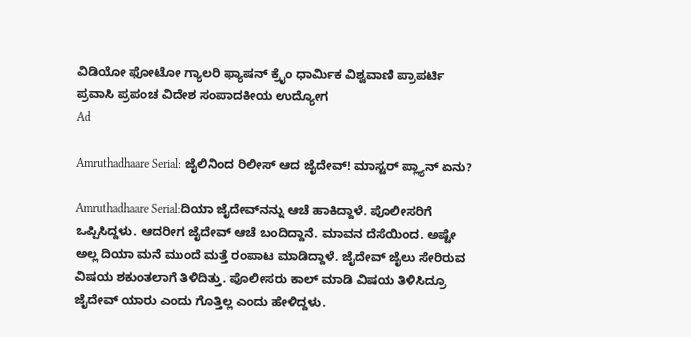ವಿಡಿಯೋ ಫೋಟೋ ಗ್ಯಾಲರಿ ಫ್ಯಾಷನ್ ಕ್ರೈಂ ಧಾರ್ಮಿಕ ವಿಶ್ವವಾಣಿ ಪ್ರಾಪರ್ಟಿ ಪ್ರವಾಸಿ ಪ್ರಪಂಚ ವಿದೇಶ ಸಂಪಾದಕೀಯ ಉದ್ಯೋಗ
Ad

Amruthadhaare Serial: ಜೈಲಿನಿಂದ ರಿಲೀಸ್‌ ಆದ ಜೈದೇವ್‌! ಮಾಸ್ಟರ್‌ ಪ್ಲ್ಯಾನ್‌ ಏನು?

Amruthadhaare Serial:ದಿಯಾ ಜೈದೇವ್‌ನನ್ನು ಆಚೆ ಹಾಕಿದ್ದಾಳೆ. ಪೊಲೀಸರಿಗೆ ಒಪ್ಪಿಸಿದ್ದಳು. ಆದರೀಗ ಜೈದೇವ್‌ ಆಚೆ ಬಂದಿದ್ದಾನೆ. ಮಾವನ ದೆಸೆಯಿಂದ. ಅಷ್ಟೇ ಅಲ್ಲ ದಿಯಾ ಮನೆ ಮುಂದೆ ಮತ್ತೆ ರಂಪಾಟ ಮಾಡಿದ್ದಾಳೆ. ಜೈದೇವ್ ಜೈಲು ಸೇರಿರುವ ವಿಷಯ ಶಕುಂತಲಾಗೆ ತಿಳಿದಿತ್ತು. ಪೊಲೀಸರು ಕಾಲ್ ಮಾಡಿ ವಿಷಯ ತಿಳಿಸಿದ್ರೂ ಜೈದೇವ್ ಯಾರು ಎಂದು ಗೊತ್ತಿಲ್ಲ ಎಂದು ಹೇಳಿದ್ದಳು.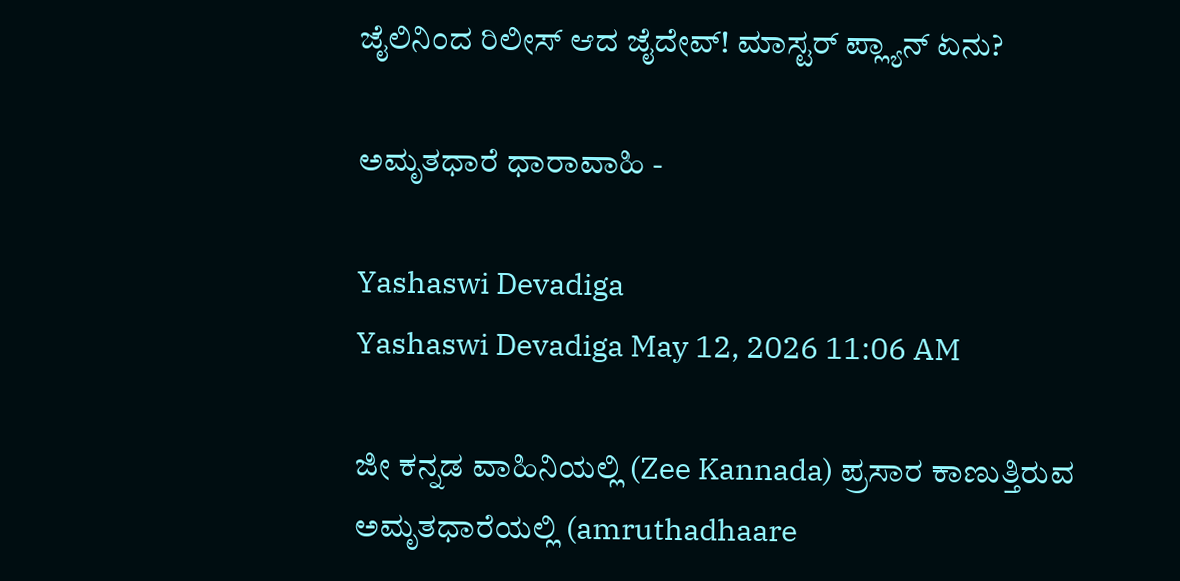ಜೈಲಿನಿಂದ ರಿಲೀಸ್‌ ಆದ ಜೈದೇವ್‌! ಮಾಸ್ಟರ್‌ ಪ್ಲ್ಯಾನ್‌ ಏನು?

ಅಮೃತಧಾರೆ ಧಾರಾವಾಹಿ -

Yashaswi Devadiga
Yashaswi Devadiga May 12, 2026 11:06 AM

ಜೀ ಕನ್ನಡ ವಾಹಿನಿಯಲ್ಲಿ (Zee Kannada) ಪ್ರಸಾರ ಕಾಣುತ್ತಿರುವ ಅಮೃತಧಾರೆಯಲ್ಲಿ (amruthadhaare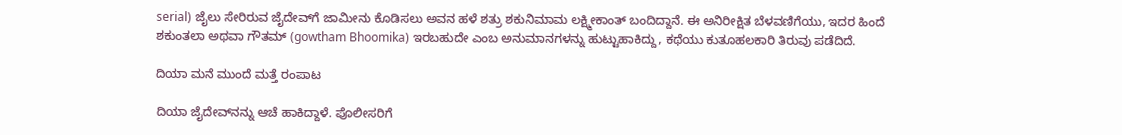serial) ಜೈಲು ಸೇರಿರುವ ಜೈದೇವ್‌ಗೆ ಜಾಮೀನು ಕೊಡಿಸಲು ಅವನ ಹಳೆ ಶತ್ರು ಶಕುನಿಮಾಮ ಲಕ್ಷ್ಮೀಕಾಂತ್ ಬಂದಿದ್ದಾನೆ. ಈ ಅನಿರೀಕ್ಷಿತ ಬೆಳವಣಿಗೆಯು, ಇದರ ಹಿಂದೆ ಶಕುಂತಲಾ ಅಥವಾ ಗೌತಮ್ (gowtham Bhoomika) ಇರಬಹುದೇ ಎಂಬ ಅನುಮಾನಗಳನ್ನು ಹುಟ್ಟುಹಾಕಿದ್ದು, ಕಥೆಯು ಕುತೂಹಲಕಾರಿ ತಿರುವು ಪಡೆದಿದೆ.

ದಿಯಾ ಮನೆ ಮುಂದೆ ಮತ್ತೆ ರಂಪಾಟ

ದಿಯಾ ಜೈದೇವ್‌ನನ್ನು ಆಚೆ ಹಾಕಿದ್ದಾಳೆ. ಪೊಲೀಸರಿಗೆ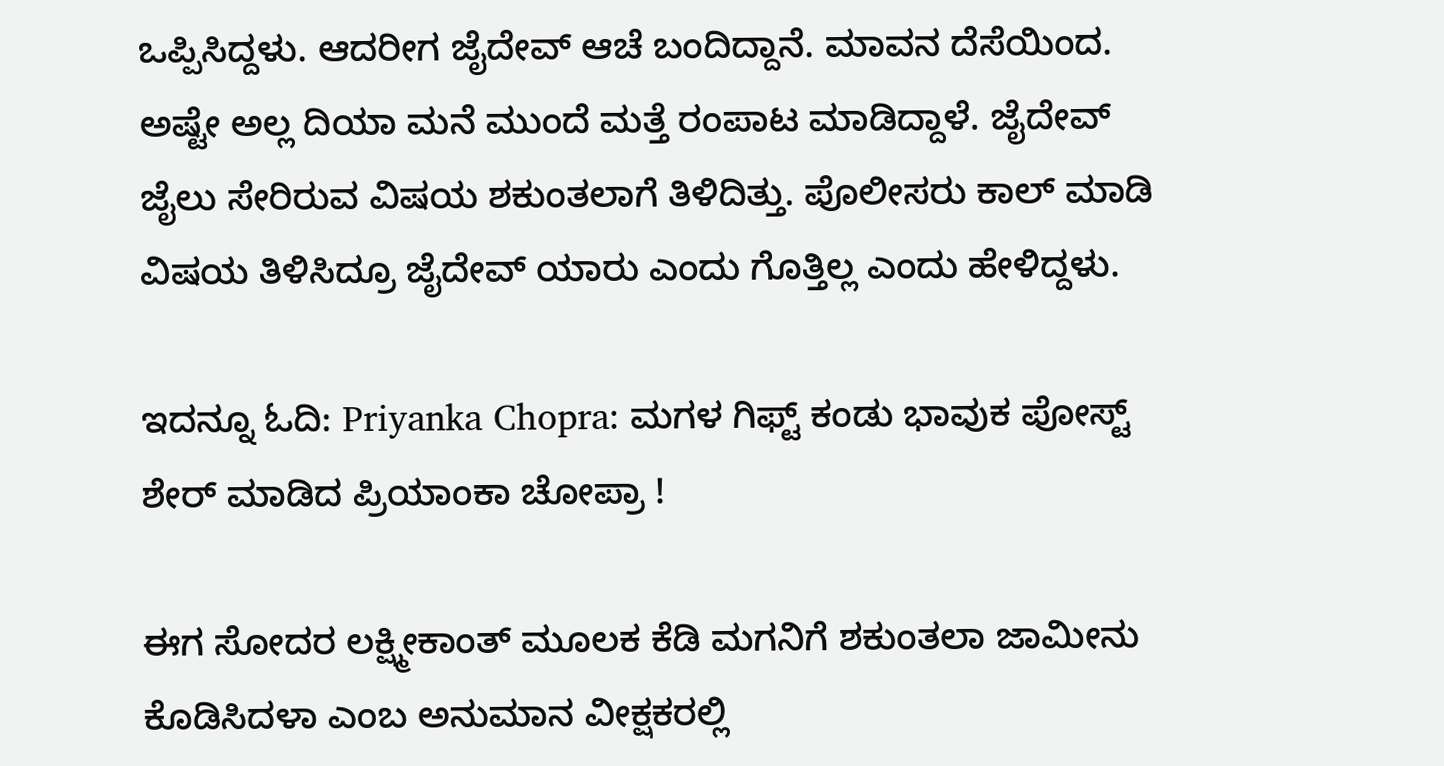ಒಪ್ಪಿಸಿದ್ದಳು. ಆದರೀಗ ಜೈದೇವ್‌ ಆಚೆ ಬಂದಿದ್ದಾನೆ. ಮಾವನ ದೆಸೆಯಿಂದ. ಅಷ್ಟೇ ಅಲ್ಲ ದಿಯಾ ಮನೆ ಮುಂದೆ ಮತ್ತೆ ರಂಪಾಟ ಮಾಡಿದ್ದಾಳೆ. ಜೈದೇವ್ ಜೈಲು ಸೇರಿರುವ ವಿಷಯ ಶಕುಂತಲಾಗೆ ತಿಳಿದಿತ್ತು. ಪೊಲೀಸರು ಕಾಲ್ ಮಾಡಿ ವಿಷಯ ತಿಳಿಸಿದ್ರೂ ಜೈದೇವ್ ಯಾರು ಎಂದು ಗೊತ್ತಿಲ್ಲ ಎಂದು ಹೇಳಿದ್ದಳು.

ಇದನ್ನೂ ಓದಿ: Priyanka Chopra: ಮಗಳ ಗಿಫ್ಟ್‌ ಕಂಡು ಭಾವುಕ ಪೋಸ್ಟ್‌ ಶೇರ್‌ ಮಾಡಿದ ಪ್ರಿಯಾಂಕಾ ಚೋಪ್ರಾ !

ಈಗ ಸೋದರ ಲಕ್ಷ್ಮೀಕಾಂತ್ ಮೂಲಕ ಕೆಡಿ ಮಗನಿಗೆ ಶಕುಂತಲಾ ಜಾಮೀನು ಕೊಡಿಸಿದಳಾ ಎಂಬ ಅನುಮಾನ ವೀಕ್ಷಕರಲ್ಲಿ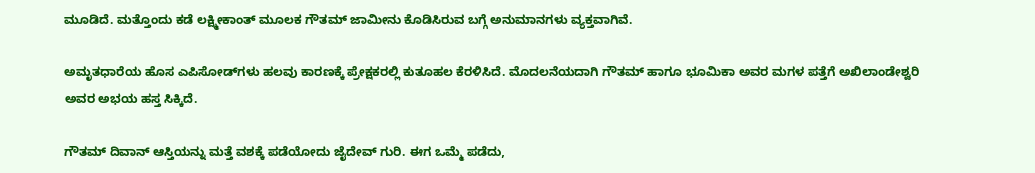ಮೂಡಿದೆ. ಮತ್ತೊಂದು ಕಡೆ ಲಕ್ಷ್ಮೀಕಾಂತ್ ಮೂಲಕ ಗೌತಮ್ ಜಾಮೀನು ಕೊಡಿಸಿರುವ ಬಗ್ಗೆ ಅನುಮಾನಗಳು ವ್ಯಕ್ತವಾಗಿವೆ.

ಅಮೃತಧಾರೆಯ ಹೊಸ ಎಪಿಸೋಡ್‌ಗಳು ಹಲವು ಕಾರಣಕ್ಕೆ ಪ್ರೇಕ್ಷಕರಲ್ಲಿ ಕುತೂಹಲ ಕೆರಳಿಸಿದೆ. ಮೊದಲನೆಯದಾಗಿ ಗೌತಮ್ ಹಾಗೂ ಭೂಮಿಕಾ ಅವರ ಮಗಳ ಪತ್ತೆಗೆ ಅಖಿಲಾಂಡೇಶ್ವರಿ ಅವರ ಅಭಯ ಹಸ್ತ ಸಿಕ್ಕಿದೆ.

ಗೌತಮ್‌ ದಿವಾನ್‌ ಆಸ್ತಿಯನ್ನು ಮತ್ತೆ ವಶಕ್ಕೆ ಪಡೆಯೋದು ಜೈದೇವ್‌ ಗುರಿ. ಈಗ ಒಮ್ಮೆ ಪಡೆದು,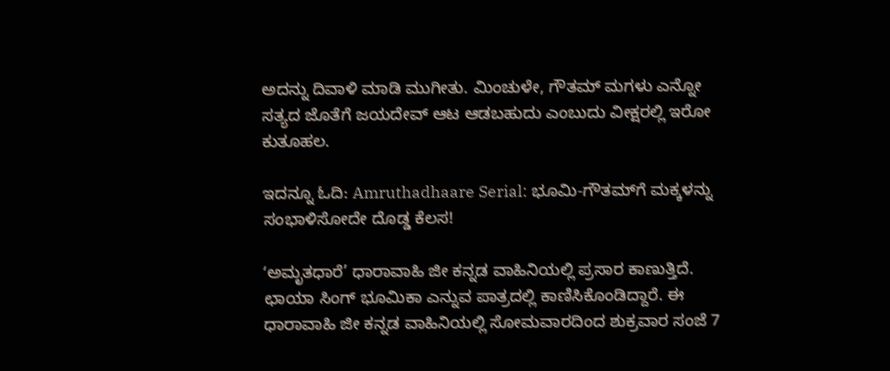ಅದನ್ನು ದಿವಾಳಿ ಮಾಡಿ ಮುಗೀತು. ಮಿಂಚುಳೇ, ಗೌತಮ್‌ ಮಗಳು ಎನ್ನೋ ಸತ್ಯದ ಜೊತೆಗೆ ಜಯದೇವ್‌ ಆಟ ಆಡಬಹುದು ಎಂಬುದು ವೀಕ್ಷರಲ್ಲಿ ಇರೋ ಕುತೂಹಲ.

ಇದನ್ನೂ ಓದಿ: Amruthadhaare Serial: ಭೂಮಿ-ಗೌತಮ್‌ಗೆ ಮಕ್ಕಳನ್ನು ಸಂಭಾಳಿಸೋದೇ ದೊಡ್ಡ ಕೆಲಸ!

ʻಅಮೃತಧಾರೆ’ ಧಾರಾವಾಹಿ ಜೀ ಕನ್ನಡ ವಾಹಿನಿಯಲ್ಲಿ ಪ್ರಸಾರ ಕಾಣುತ್ತಿದೆ. ಛಾಯಾ ಸಿಂಗ್ ಭೂಮಿಕಾ ಎನ್ನುವ ಪಾತ್ರದಲ್ಲಿ ಕಾಣಿಸಿಕೊಂಡಿದ್ದಾರೆ. ಈ ಧಾರಾವಾಹಿ ಜೀ ಕನ್ನಡ ವಾಹಿನಿಯಲ್ಲಿ ಸೋಮವಾರದಿಂದ ಶುಕ್ರವಾರ ಸಂಜೆ 7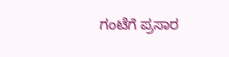ಗಂಟೆಗೆ ಪ್ರಸಾರ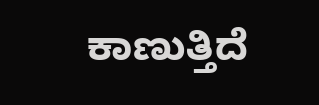ಕಾಣುತ್ತಿದೆ